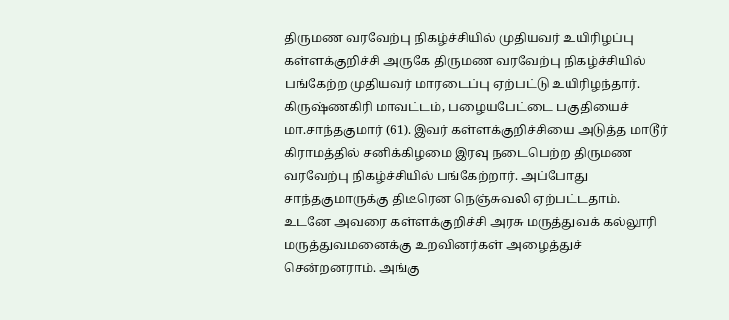திருமண வரவேற்பு நிகழ்ச்சியில் முதியவர் உயிரிழப்பு
கள்ளக்குறிச்சி அருகே திருமண வரவேற்பு நிகழ்ச்சியில் பங்கேற்ற முதியவர் மாரடைப்பு ஏற்பட்டு உயிரிழந்தார்.
கிருஷ்ணகிரி மாவட்டம், பழையபேட்டை பகுதியைச் மா.சாந்தகுமார் (61). இவர் கள்ளக்குறிச்சியை அடுத்த மாடூர் கிராமத்தில் சனிக்கிழமை இரவு நடைபெற்ற திருமண வரவேற்பு நிகழ்ச்சியில் பங்கேற்றார். அப்போது சாந்தகுமாருக்கு திடீரென நெஞ்சுவலி ஏற்பட்டதாம்.
உடனே அவரை கள்ளக்குறிச்சி அரசு மருத்துவக் கல்லூரி மருத்துவமனைக்கு உறவினர்கள் அழைத்துச் சென்றனராம். அங்கு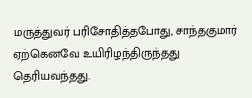மருத்துவர் பரிசோதித்தபோது, சாந்தகுமார் ஏற்கெனவே உயிரிழந்திருந்தது தெரியவந்தது.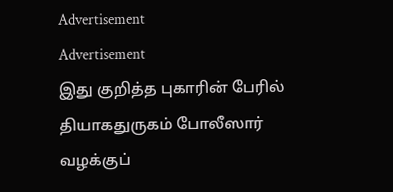Advertisement
Advertisement
இது குறித்த புகாரின் பேரில் தியாகதுருகம் போலீஸார் வழக்குப்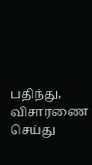பதிந்து, விசாரணை செய்து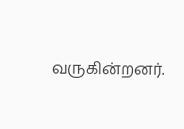வருகின்றனர்.